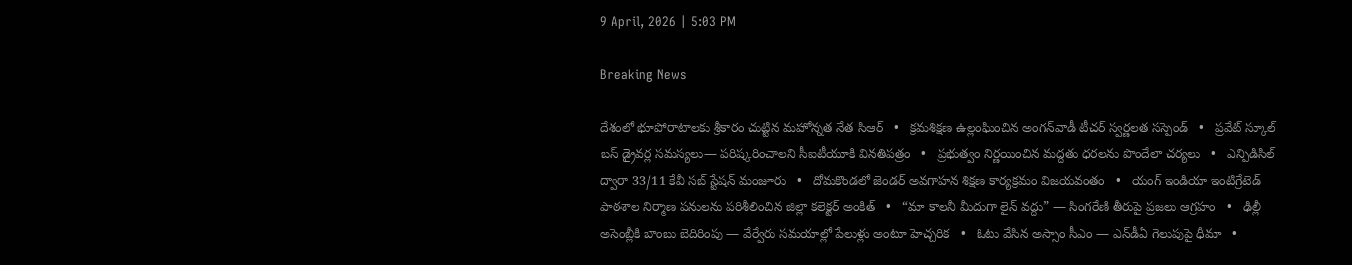9 April, 2026 | 5:03 PM

Breaking News

దేశంలో భూపోరాటాలకు శ్రీకారం చుట్టిన మహోన్నత నేత సిఆర్   •   క్రమశిక్షణ ఉల్లంఘించిన అంగన్‌వాడీ టీచర్ స్వర్ణలత సస్పెండ్   •   ప్రవేట్ స్కూల్ బస్ డ్రైవర్ల సమస్యలు— పరిష్కరించాలని సీఐటీయూకి వినతిపత్రం   •   ప్రభుత్వం నిర్ణయించిన మద్దతు ధరలను పొందేలా చర్యలు   •   ఎన్పిడిసిల్ ద్వారా 33/11 కేవీ సబ్ స్టేషన్ మంజూరు   •   దోమకొండలో జెండర్ అవగాహన శిక్షణ కార్యక్రమం విజయవంతం   •   యంగ్ ఇండియా ఇంటిగ్రేటెడ్ పాఠశాల నిర్మాణ పనులను పరిశీలించిన జిల్లా కలెక్టర్ అంకిత్   •   “మా కాలనీ మీదుగా లైన్ వద్దు” — సింగరేణి తీరుపై ప్రజలు ఆగ్రహం   •   ఢిల్లీ అసెంబ్లీకి బాంబు బెదిరింపు — వేర్వేరు సమయాల్లో పేలుళ్లు అంటూ హెచ్చరిక   •   ఓటు వేసిన అస్సాం సీఎం — ఎన్‌డీఏ గెలుపుపై ధీమా   •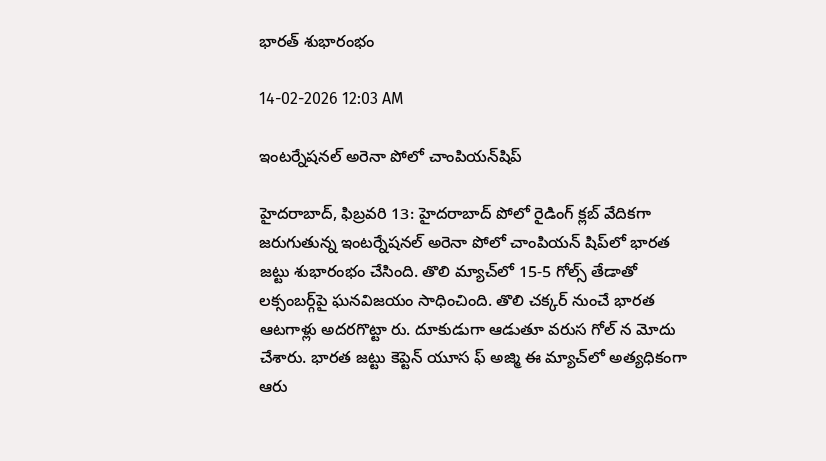భారత్ శుభారంభం

14-02-2026 12:03 AM

ఇంటర్నేషనల్ అరెనా పోలో చాంపియన్‌షిప్

హైదరాబాద్, ఫిబ్రవరి 13: హైదరాబాద్ పోలో రైడింగ్ క్లబ్ వేదికగా జరుగుతున్న ఇంటర్నేషనల్ అరెనా పోలో చాంపియన్ షిప్‌లో భారత జట్టు శుభారంభం చేసింది. తొలి మ్యాచ్‌లో 15-5 గోల్స్ తేడాతో లక్సంబర్గ్‌పై ఘనవిజయం సాధించింది. తొలి చక్కర్ నుంచే భారత ఆటగాళ్లు అదరగొట్టా రు. దూకుడుగా ఆడుతూ వరుస గోల్ న మోదు చేశారు. భారత జట్టు కెప్టెన్ యూస ఫ్ అజ్మి ఈ మ్యాచ్‌లో అత్యధికంగా ఆరు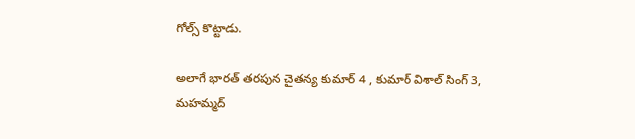గోల్స్ కొట్టాడు.

అలాగే భారత్ తరపున చైతన్య కుమార్ 4 , కుమార్ విశాల్ సింగ్ 3, మహమ్మద్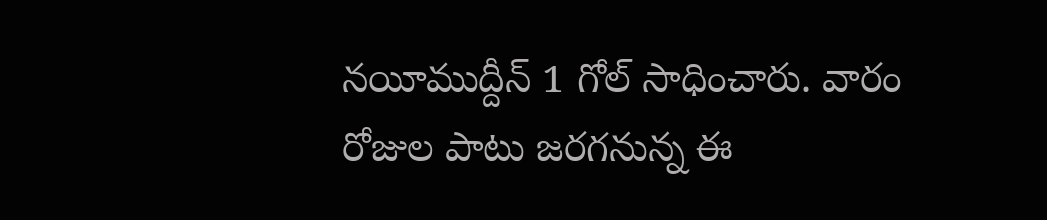నయీముద్దీన్ 1 గోల్ సాధించారు. వారం రోజుల పాటు జరగనున్న ఈ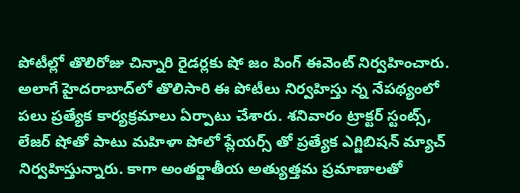పోటీల్లో తొలిరోజు చిన్నారి రైడర్లకు షో జం పింగ్ ఈవెంట్ నిర్వహించారు. అలాగే హైదరాబాద్‌లో తొలిసారి ఈ పోటీలు నిర్వహిస్తు న్న నేపథ్యంలో పలు ప్రత్యేక కార్యక్రమాలు ఏర్పాటు చేశారు. శనివారం ట్రాక్టర్ స్టంట్స్, లేజర్ షోతో పాటు మహిళా పోలో ప్లేయర్స్ తో ప్రత్యేక ఎగ్జిబిషన్ మ్యాచ్ నిర్వహిస్తున్నారు. కాగా అంతర్జాతీయ అత్యుత్తమ ప్రమాణాలతో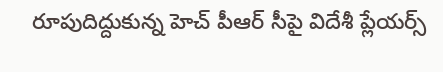రూపుదిద్దుకున్న హెచ్ పీఆర్ సీపై విదేశీ ప్లేయర్స్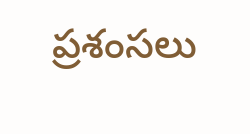ప్రశంసలు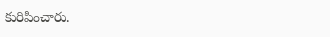కురిపించారు.